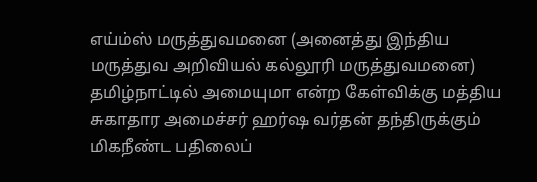எய்ம்ஸ் மருத்துவமனை (அனைத்து இந்திய மருத்துவ அறிவியல் கல்லூரி மருத்துவமனை) தமிழ்நாட்டில் அமையுமா என்ற கேள்விக்கு மத்திய சுகாதார அமைச்சர் ஹர்ஷ வர்தன் தந்திருக்கும் மிகநீண்ட பதிலைப்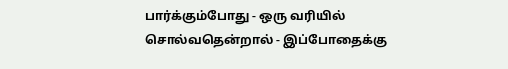பார்க்கும்போது - ஒரு வரியில் சொல்வதென்றால் - இப்போதைக்கு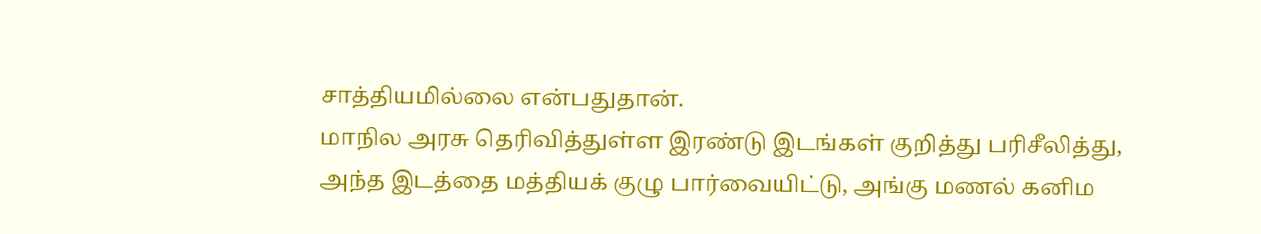சாத்தியமில்லை என்பதுதான்.
மாநில அரசு தெரிவித்துள்ள இரண்டு இடங்கள் குறித்து பரிசீலித்து, அந்த இடத்தை மத்தியக் குழு பார்வையிட்டு, அங்கு மணல் கனிம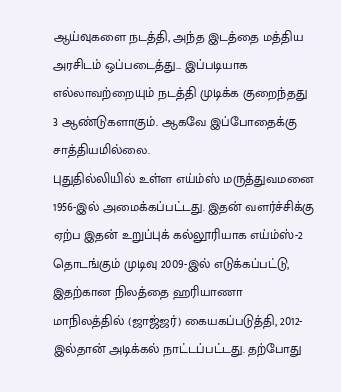ஆய்வுகளை நடத்தி, அந்த இடத்தை மத்திய அரசிடம் ஒப்படைத்து... இப்படியாக எல்லாவற்றையும் நடத்தி முடிக்க குறைந்தது 3 ஆண்டுகளாகும். ஆகவே இப்போதைக்கு சாத்தியமில்லை.
புதுதில்லியில் உள்ள எய்ம்ஸ் மருத்துவமனை 1956-இல் அமைக்கப்பட்டது. இதன் வளர்ச்சிக்கு ஏற்ப இதன் உறுப்புக் கல்லூரியாக எய்ம்ஸ்-2 தொடங்கும் முடிவு 2009-இல் எடுக்கப்பட்டு, இதற்கான நிலத்தை ஹரியாணா மாநிலத்தில் (ஜாஜ்ஜர்) கையகப்படுத்தி, 2012-இல்தான் அடிக்கல் நாட்டப்பட்டது. தற்போது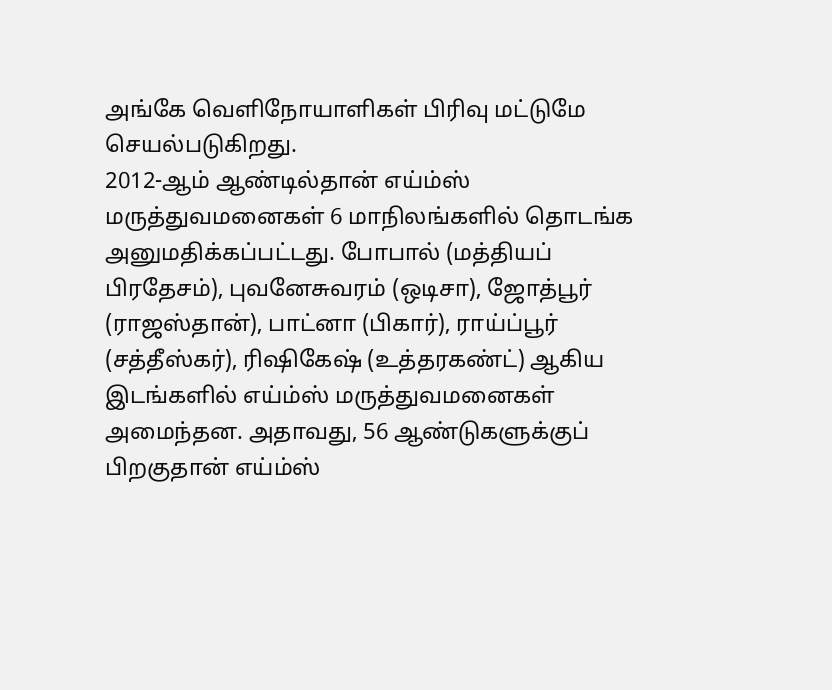அங்கே வெளிநோயாளிகள் பிரிவு மட்டுமே செயல்படுகிறது.
2012-ஆம் ஆண்டில்தான் எய்ம்ஸ் மருத்துவமனைகள் 6 மாநிலங்களில் தொடங்க அனுமதிக்கப்பட்டது. போபால் (மத்தியப் பிரதேசம்), புவனேசுவரம் (ஒடிசா), ஜோத்பூர் (ராஜஸ்தான்), பாட்னா (பிகார்), ராய்ப்பூர் (சத்தீஸ்கர்), ரிஷிகேஷ் (உத்தரகண்ட்) ஆகிய இடங்களில் எய்ம்ஸ் மருத்துவமனைகள் அமைந்தன. அதாவது, 56 ஆண்டுகளுக்குப் பிறகுதான் எய்ம்ஸ்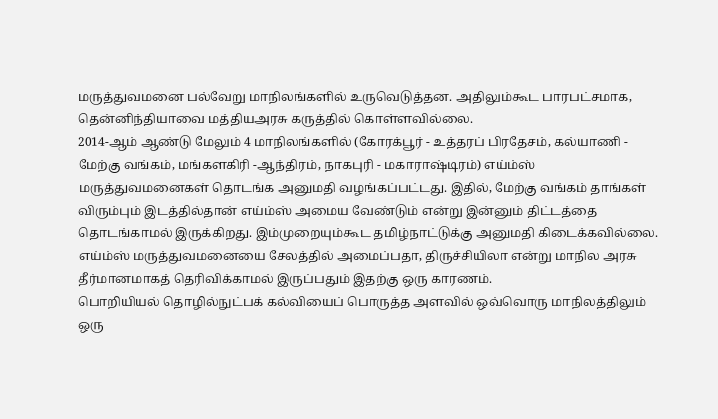மருத்துவமனை பல்வேறு மாநிலங்களில் உருவெடுத்தன. அதிலும்கூட பாரபட்சமாக, தென்னிந்தியாவை மத்தியஅரசு கருத்தில் கொள்ளவில்லை.
2014-ஆம் ஆண்டு மேலும் 4 மாநிலங்களில் (கோரக்பூர் - உத்தரப் பிரதேசம், கல்யாணி - மேற்கு வங்கம், மங்களகிரி -ஆந்திரம், நாகபுரி - மகாராஷ்டிரம்) எய்ம்ஸ் மருத்துவமனைகள் தொடங்க அனுமதி வழங்கப்பட்டது. இதில், மேற்கு வங்கம் தாங்கள் விரும்பும் இடத்தில்தான் எய்ம்ஸ் அமைய வேண்டும் என்று இன்னும் திட்டத்தை தொடங்காமல் இருக்கிறது. இம்முறையும்கூட தமிழ்நாட்டுக்கு அனுமதி கிடைக்கவில்லை. எய்ம்ஸ் மருத்துவமனையை சேலத்தில் அமைப்பதா, திருச்சியிலா என்று மாநில அரசு தீர்மானமாகத் தெரிவிக்காமல் இருப்பதும் இதற்கு ஒரு காரணம்.
பொறியியல் தொழில்நுட்பக் கல்வியைப் பொருத்த அளவில் ஒவ்வொரு மாநிலத்திலும் ஒரு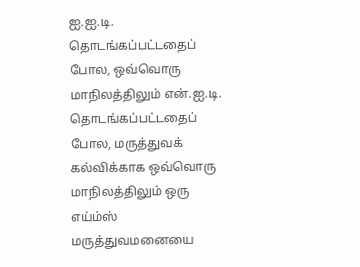ஐ.ஐ.டி. தொடங்கப்பட்டதைப் போல, ஒவ்வொரு மாநிலத்திலும் என்.ஐ.டி. தொடங்கப்பட்டதைப் போல, மருத்துவக் கல்விக்காக ஒவ்வொரு மாநிலத்திலும் ஒரு எய்ம்ஸ் மருத்துவமனையை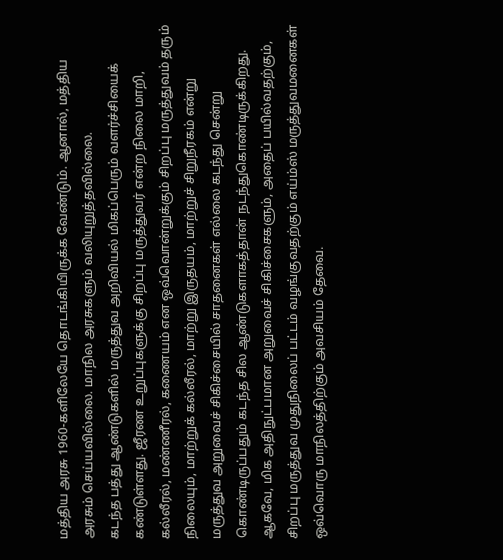மத்திய அரசு 1960-களிலேயே தொடங்கியிருக்க வேண்டும். ஆனால், மத்திய அரசும் செய்யவில்லை. மாநில அரசுகளும் வலியுறுத்தவில்லை.
கடந்த பத்து ஆண்டுகளில் மருத்துவ அறிவியல் மிகப்பெரும் வளர்ச்சியைக் கண்டுள்ளது. ஜீரண உறுப்புகளுக்கு சிறப்பு மருத்துவர் என்ற நிலை மாறி, கல்லீரல், மண்ணீரல், கணையம் என ஒவ்வொன்றுக்கும் சிறப்பு மருத்துவம் தரும் நிலையும், மாற்றுக் கல்லீரல், மாற்று இருதயம், மாற்றுச் சிறுநீரகம் என்று மருத்துவ அறுவைச் சிகிச்சையில் சாதனைகள் எல்லை கடந்து சென்று கொண்டிருப்பதும் கடந்த சில ஆண்டுகளாகத்தான் நடந்துகொண்டிருக்கிறது. ஆகவே, மிக அதிநுட்பமான அறுவைச் சிகிச்சைகளும், அதைப் பயில்வதற்கும், சிறப்பு மருத்துவ முதுநிலைப் பட்டம் வழங்குவதற்கும் எய்ம்ஸ் மருத்துவமனைகள் ஒவ்வொரு மாநிலத்திற்கும் அவசியம் தேவை.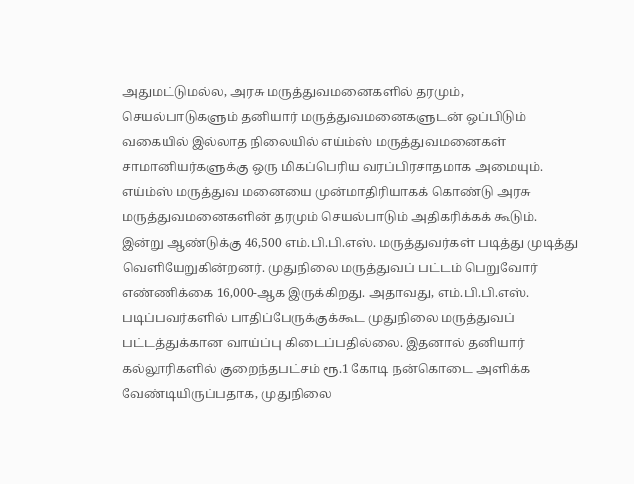அதுமட்டுமல்ல, அரசு மருத்துவமனைகளில் தரமும், செயல்பாடுகளும் தனியார் மருத்துவமனைகளுடன் ஒப்பிடும் வகையில் இல்லாத நிலையில் எய்ம்ஸ் மருத்துவமனைகள் சாமானியர்களுக்கு ஒரு மிகப்பெரிய வரப்பிரசாதமாக அமையும். எய்ம்ஸ் மருத்துவ மனையை முன்மாதிரியாகக் கொண்டு அரசு மருத்துவமனைகளின் தரமும் செயல்பாடும் அதிகரிக்கக் கூடும்.
இன்று ஆண்டுக்கு 46,500 எம்.பி.பி.எஸ். மருத்துவர்கள் படித்து முடித்து வெளியேறுகின்றனர். முதுநிலை மருத்துவப் பட்டம் பெறுவோர் எண்ணிக்கை 16,000-ஆக இருக்கிறது. அதாவது, எம்.பி.பி.எஸ். படிப்பவர்களில் பாதிப்பேருக்குக்கூட முதுநிலை மருத்துவப் பட்டத்துக்கான வாய்ப்பு கிடைப்பதில்லை. இதனால் தனியார் கல்லூரிகளில் குறைந்தபட்சம் ரூ.1 கோடி நன்கொடை அளிக்க வேண்டியிருப்பதாக, முதுநிலை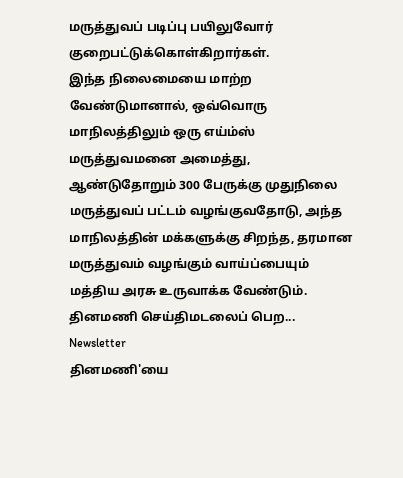மருத்துவப் படிப்பு பயிலுவோர் குறைபட்டுக்கொள்கிறார்கள்.
இந்த நிலைமையை மாற்ற வேண்டுமானால், ஒவ்வொரு மாநிலத்திலும் ஒரு எய்ம்ஸ் மருத்துவமனை அமைத்து, ஆண்டுதோறும் 300 பேருக்கு முதுநிலை மருத்துவப் பட்டம் வழங்குவதோடு, அந்த மாநிலத்தின் மக்களுக்கு சிறந்த, தரமான மருத்துவம் வழங்கும் வாய்ப்பையும் மத்திய அரசு உருவாக்க வேண்டும்.
தினமணி செய்திமடலைப் பெற... Newsletter
தினமணி'யை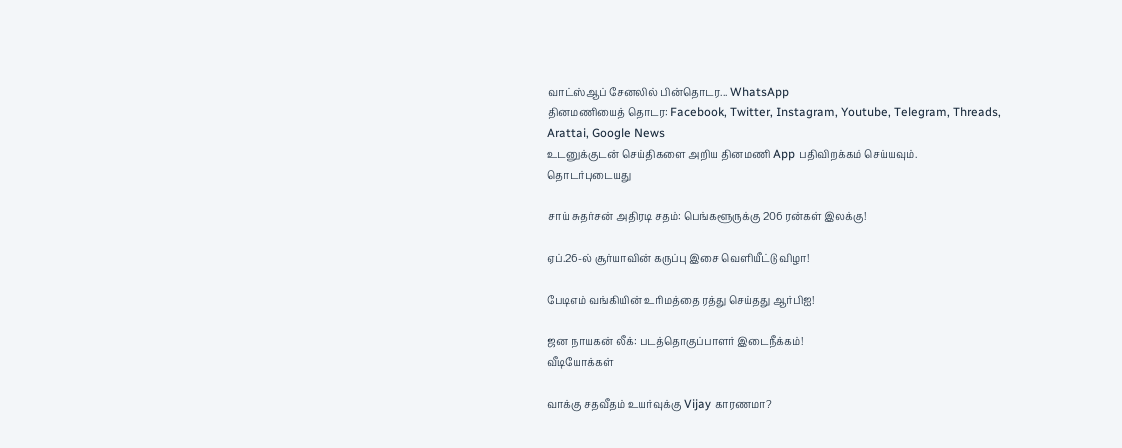வாட்ஸ்ஆப் சேனலில் பின்தொடர... WhatsApp
தினமணியைத் தொடர: Facebook, Twitter, Instagram, Youtube, Telegram, Threads, Arattai, Google News
உடனுக்குடன் செய்திகளை அறிய தினமணி App பதிவிறக்கம் செய்யவும்.
தொடர்புடையது

சாய் சுதர்சன் அதிரடி சதம்: பெங்களூருக்கு 206 ரன்கள் இலக்கு!

ஏப்.26-ல் சூர்யாவின் கருப்பு இசை வெளியீட்டு விழா!

பேடிஎம் வங்கியின் உரிமத்தை ரத்து செய்தது ஆர்பிஐ!

ஜன நாயகன் லீக்: படத்தொகுப்பாளர் இடைநீக்கம்!
வீடியோக்கள்

வாக்கு சதவீதம் உயர்வுக்கு Vijay காரணமா?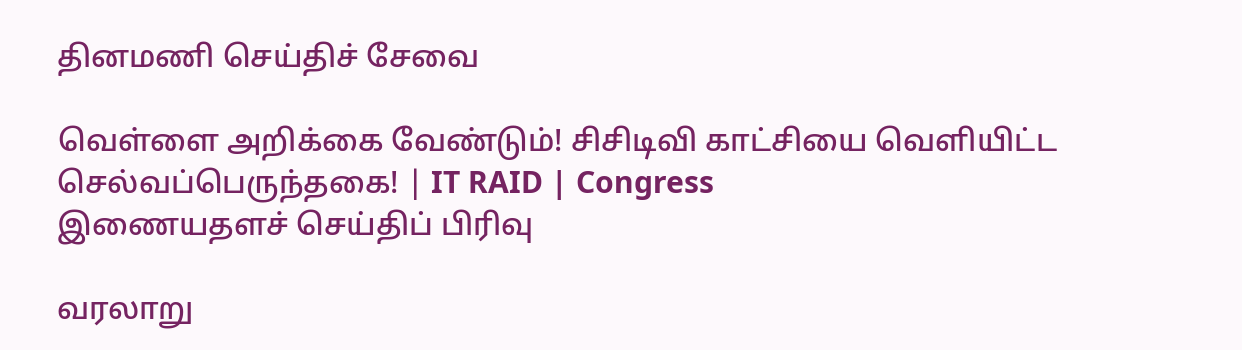தினமணி செய்திச் சேவை

வெள்ளை அறிக்கை வேண்டும்! சிசிடிவி காட்சியை வெளியிட்ட செல்வப்பெருந்தகை! | IT RAID | Congress
இணையதளச் செய்திப் பிரிவு

வரலாறு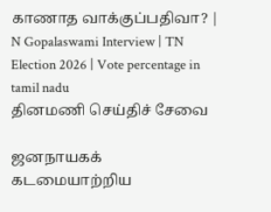காணாத வாக்குப்பதிவா? | N Gopalaswami Interview | TN Election 2026 | Vote percentage in tamil nadu
தினமணி செய்திச் சேவை

ஜனநாயகக் கடமையாற்றிய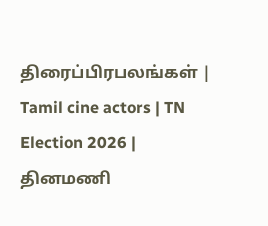திரைப்பிரபலங்கள் | Tamil cine actors | TN Election 2026 |
தினமணி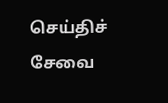செய்திச் சேவை